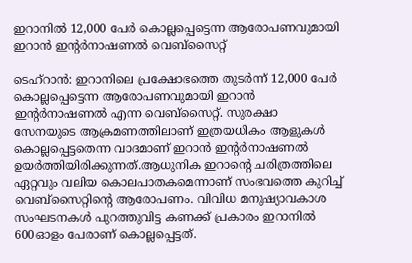ഇറാനിൽ 12,000 പേർ കൊല്ലപ്പെട്ടെന്ന ആരോപണവുമായി ഇറാൻ ഇന്‍റർനാഷണൽ വെബ്സൈറ്റ്

ടെഹ്റാൻ: ഇറാനിലെ പ്രക്ഷോഭത്തെ തുടർന്ന് 12,000 പേർ കൊല്ലപ്പെട്ടെന്ന ആരോപണവുമായി ഇറാൻ ഇന്‍റർനാഷണൽ എന്ന വെബ്സൈറ്റ്. സുരക്ഷാ സേനയുടെ ആക്രമണത്തിലാണ് ഇത്രയധികം ആളുകൾ കൊല്ലപ്പെട്ടതെന്ന വാദമാണ് ഇറാൻ ഇന്‍റർനാഷണൽ ഉയർത്തിയിരിക്കുന്നത്.ആധുനിക ഇറാന്‍റെ ചരിത്രത്തിലെ ഏറ്റവും വലിയ കൊലപാതകമെന്നാണ് സംഭവത്തെ കുറിച്ച് വെബ്സൈറ്റിന്‍റെ ആരോപണം. വിവിധ മനുഷ്യാവകാശ സംഘടനകൾ പുറത്തുവിട്ട കണക്ക് പ്രകാരം ഇറാനിൽ‌ 600ഓളം പേരാണ് കൊല്ലപ്പെട്ടത്.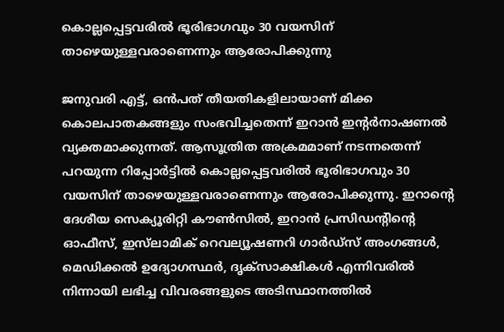കൊല്ലപ്പെട്ടവരിൽ ഭൂരിഭാഗവും 30 വയസിന് താഴെയുള്ളവരാണെന്നും ആരോപിക്കുന്നു

ജനുവരി എട്ട്, ഒൻപത് തീയതികളിലായാണ് മിക്ക കൊലപാതകങ്ങളും സംഭവിച്ചതെന്ന് ഇറാൻ ഇന്‍റർനാഷണൽ വ്യക്തമാക്കുന്നത്. ആസൂത്രിത അക്രമമാണ് നടന്നതെന്ന് പറയുന്ന റിപ്പോർട്ടിൽ കൊല്ലപ്പെട്ടവരിൽ ഭൂരിഭാഗവും 30 വയസിന് താഴെയുള്ളവരാണെന്നും ആരോപിക്കുന്നു. ഇറാന്‍റെ ദേശീയ സെക്യൂരിറ്റി കൗൺസിൽ, ഇറാൻ പ്രസിഡന്‍റിന്‍റെ ഓഫീസ്, ഇസ്‌ലാമിക് റെവല്യൂഷണറി ഗാർഡ്സ് അംഗങ്ങൾ, മെഡിക്കൽ ഉദ്യോഗസ്ഥർ, ദൃക്‌സാക്ഷികൾ എന്നിവരിൽ നിന്നായി ലഭിച്ച വിവരങ്ങളുടെ അടിസ്ഥാനത്തിൽ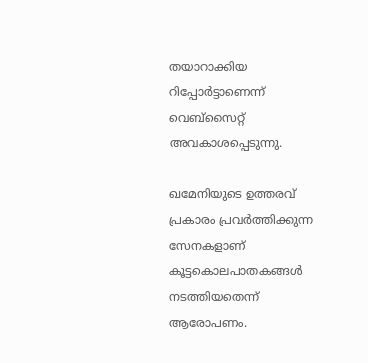തയാറാക്കിയ റിപ്പോർട്ടാണെന്ന് വെബ്സൈറ്റ് അവകാശപ്പെടുന്നു.

ഖമേനിയുടെ ഉത്തരവ് പ്രകാരം പ്രവർത്തിക്കുന്ന സേനകളാണ് കൂട്ടകൊലപാതകങ്ങൾ നടത്തിയതെന്ന് ആരോപണം.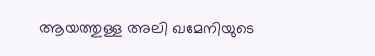ആയത്തുള്ള അലി ഖമേനിയുടെ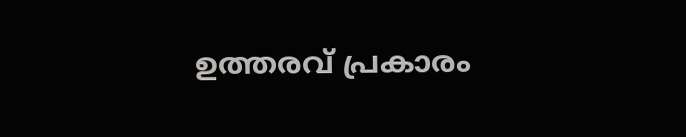ഉത്തരവ് പ്രകാരം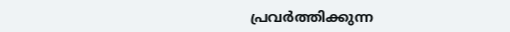പ്രവർത്തിക്കുന്ന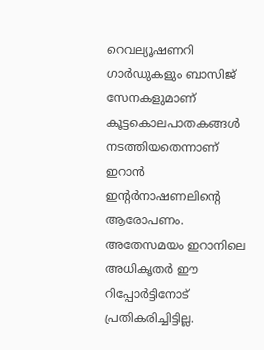റെവല്യൂഷണറി ഗാർഡുകളും ബാസിജ് സേനകളുമാണ് കൂട്ടകൊലപാതകങ്ങൾ നടത്തിയതെന്നാണ് ഇറാൻ ഇന്‍റർനാഷണലിന്‍റെ ആരോപണം. അതേസമയം ഇറാനിലെ അധികൃതർ ഈ റിപ്പോർട്ടിനോട് പ്രതികരിച്ചിട്ടില്ല.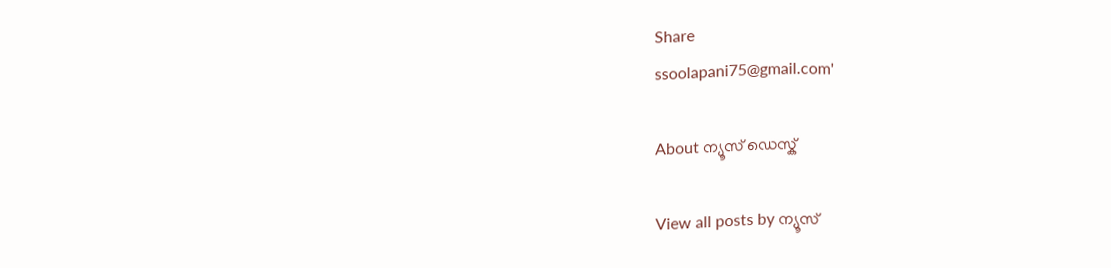Share
ssoolapani75@gmail.com'

About ന്യൂസ് ഡെസ്ക്

View all posts by ന്യൂസ്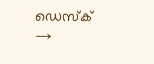ഡെസ്ക് →